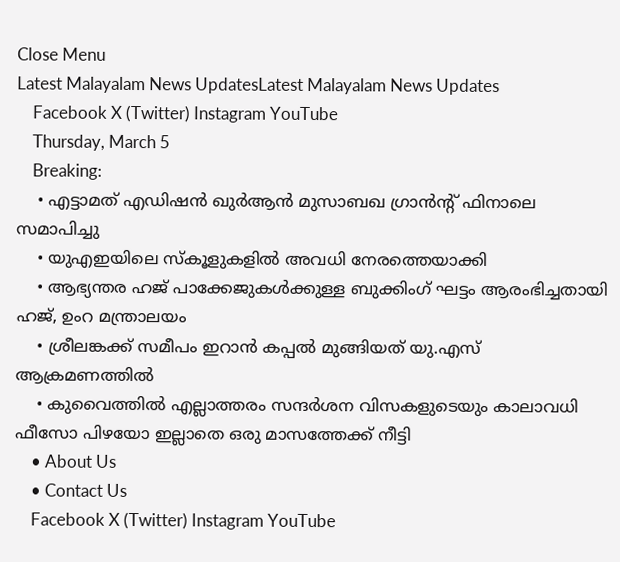Close Menu
Latest Malayalam News UpdatesLatest Malayalam News Updates
    Facebook X (Twitter) Instagram YouTube
    Thursday, March 5
    Breaking:
    • എട്ടാമത് എഡിഷൻ ഖുർആൻ മുസാബഖ ഗ്രാൻൻ്റ് ഫിനാലെ സമാപിച്ചു
    • യുഎഇയിലെ സ്കൂളുകളിൽ അവധി നേരത്തെയാക്കി
    • ആഭ്യന്തര ഹജ് പാക്കേജുകള്‍ക്കുള്ള ബുക്കിംഗ് ഘട്ടം ആരംഭിച്ചതായി ഹജ്, ഉംറ മന്ത്രാലയം
    • ശ്രീലങ്കക്ക് സമീപം ഇറാന്‍ കപ്പല്‍ മുങ്ങിയത് യു.എസ് ആക്രമണത്തില്‍
    • കുവൈത്തില്‍ എല്ലാത്തരം സന്ദര്‍ശന വിസകളുടെയും കാലാവധി ഫീസോ പിഴയോ ഇല്ലാതെ ഒരു മാസത്തേക്ക് നീട്ടി
    • About Us
    • Contact Us
    Facebook X (Twitter) Instagram YouTube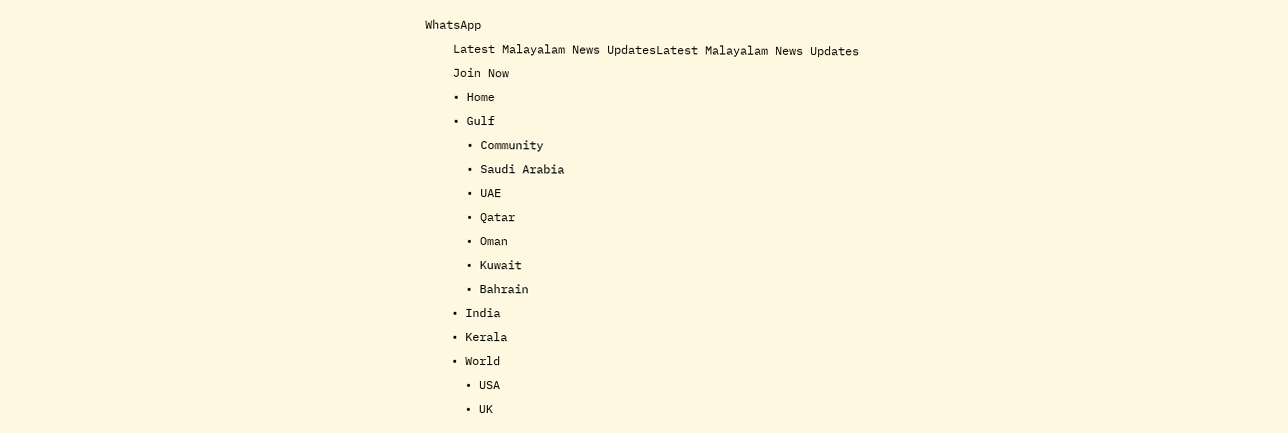WhatsApp
    Latest Malayalam News UpdatesLatest Malayalam News Updates
    Join Now
    • Home
    • Gulf
      • Community
      • Saudi Arabia
      • UAE
      • Qatar
      • Oman
      • Kuwait
      • Bahrain
    • India
    • Kerala
    • World
      • USA
      • UK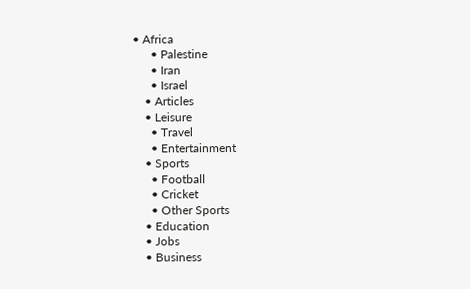• Africa
      • Palestine
      • Iran
      • Israel
    • Articles
    • Leisure
      • Travel
      • Entertainment
    • Sports
      • Football
      • Cricket
      • Other Sports
    • Education
    • Jobs
    • Business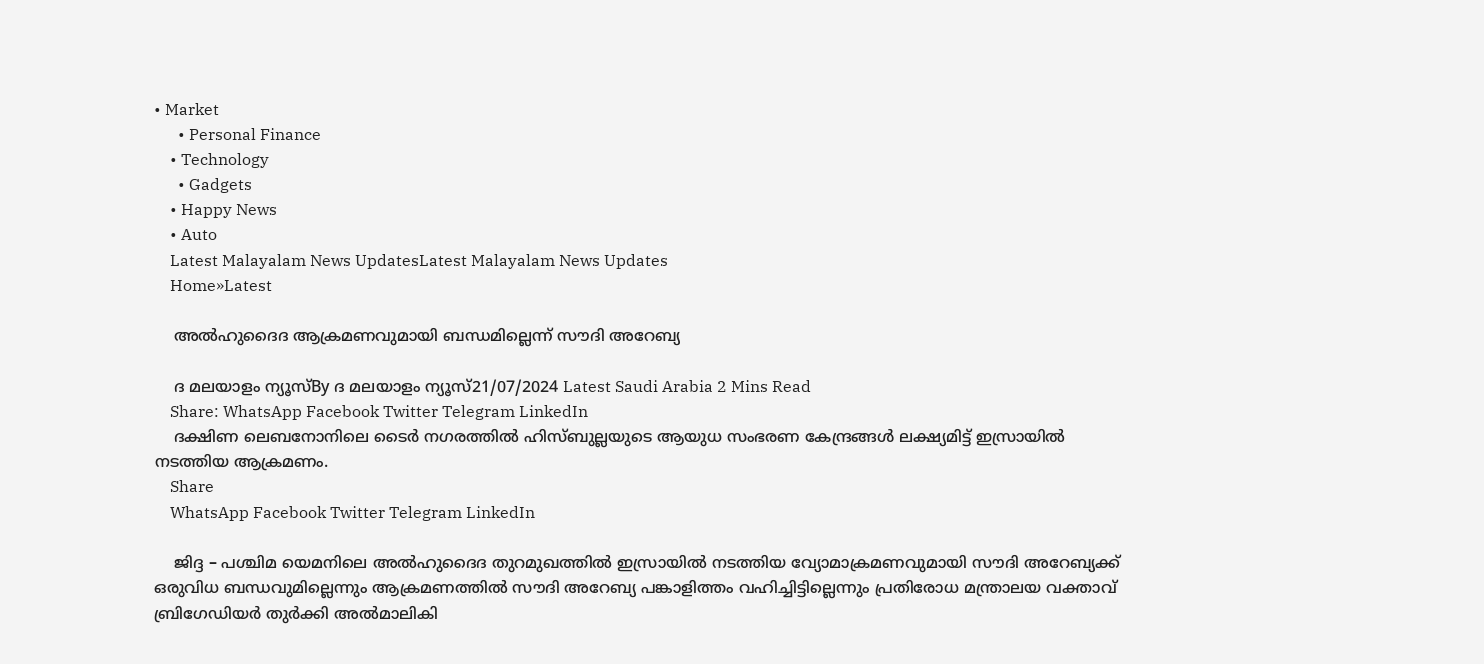• Market
      • Personal Finance
    • Technology
      • Gadgets
    • Happy News
    • Auto
    Latest Malayalam News UpdatesLatest Malayalam News Updates
    Home»Latest

    അൽഹുദൈദ ആക്രമണവുമായി ബന്ധമില്ലെന്ന് സൗദി അറേബ്യ

    ദ മലയാളം ന്യൂസ്By ദ മലയാളം ന്യൂസ്21/07/2024 Latest Saudi Arabia 2 Mins Read
    Share: WhatsApp Facebook Twitter Telegram LinkedIn
    ദക്ഷിണ ലെബനോനിലെ ടൈര്‍ നഗരത്തില്‍ ഹിസ്ബുല്ലയുടെ ആയുധ സംഭരണ കേന്ദ്രങ്ങള്‍ ലക്ഷ്യമിട്ട് ഇസ്രായില്‍ നടത്തിയ ആക്രമണം.
    Share
    WhatsApp Facebook Twitter Telegram LinkedIn

    ജിദ്ദ – പശ്ചിമ യെമനിലെ അല്‍ഹുദൈദ തുറമുഖത്തില്‍ ഇസ്രായില്‍ നടത്തിയ വ്യോമാക്രമണവുമായി സൗദി അറേബ്യക്ക് ഒരുവിധ ബന്ധവുമില്ലെന്നും ആക്രമണത്തില്‍ സൗദി അറേബ്യ പങ്കാളിത്തം വഹിച്ചിട്ടില്ലെന്നും പ്രതിരോധ മന്ത്രാലയ വക്താവ് ബ്രിഗേഡിയര്‍ തുര്‍ക്കി അല്‍മാലികി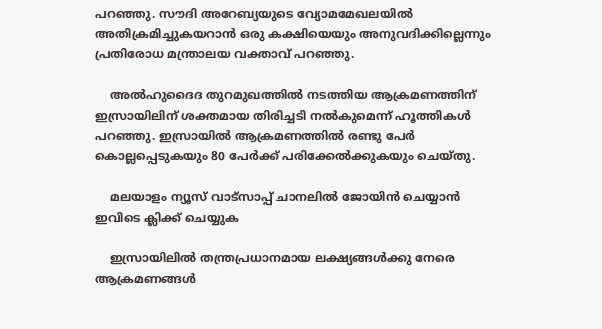പറഞ്ഞു. സൗദി അറേബ്യയുടെ വ്യോമമേഖലയില്‍ അതിക്രമിച്ചുകയറാന്‍ ഒരു കക്ഷിയെയും അനുവദിക്കില്ലെന്നും പ്രതിരോധ മന്ത്രാലയ വക്താവ് പറഞ്ഞു.

    അല്‍ഹുദൈദ തുറമുഖത്തില്‍ നടത്തിയ ആക്രമണത്തിന് ഇസ്രായിലിന് ശക്തമായ തിരിച്ചടി നല്‍കുമെന്ന് ഹൂത്തികള്‍ പറഞ്ഞു. ഇസ്രായില്‍ ആക്രമണത്തില്‍ രണ്ടു പേര്‍ കൊല്ലപ്പെടുകയും 80 പേര്‍ക്ക് പരിക്കേല്‍ക്കുകയും ചെയ്തു.

    മലയാളം ന്യൂസ് വാട്സാപ്പ് ചാനലിൽ ജോയിൻ ചെയ്യാൻ ഇവിടെ ക്ലിക്ക് ചെയ്യുക

    ഇസ്രായിലില്‍ തന്ത്രപ്രധാനമായ ലക്ഷ്യങ്ങള്‍ക്കു നേരെ ആക്രമണങ്ങള്‍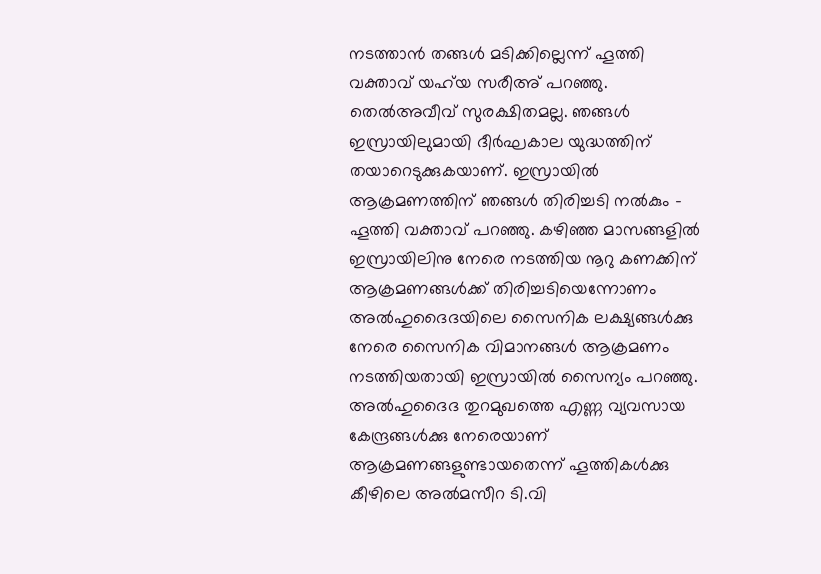നടത്താന്‍ തങ്ങള്‍ മടിക്കില്ലെന്ന് ഹൂത്തി വക്താവ് യഹ്‌യ സരീഅ് പറഞ്ഞു. തെല്‍അവീവ് സുരക്ഷിതമല്ല. ഞങ്ങള്‍ ഇസ്രായിലുമായി ദീര്‍ഘകാല യുദ്ധത്തിന് തയാറെടുക്കുകയാണ്. ഇസ്രായില്‍ ആക്രമണത്തിന് ഞങ്ങള്‍ തിരിച്ചടി നല്‍കും – ഹൂത്തി വക്താവ് പറഞ്ഞു. കഴിഞ്ഞ മാസങ്ങളില്‍ ഇസ്രായിലിനു നേരെ നടത്തിയ നൂറു കണക്കിന് ആക്രമണങ്ങള്‍ക്ക് തിരിച്ചടിയെന്നോണം അല്‍ഹുദൈദയിലെ സൈനിക ലക്ഷ്യങ്ങള്‍ക്കു നേരെ സൈനിക വിമാനങ്ങള്‍ ആക്രമണം നടത്തിയതായി ഇസ്രായില്‍ സൈന്യം പറഞ്ഞു. അല്‍ഹുദൈദ തുറമുഖത്തെ എണ്ണ വ്യവസായ കേന്ദ്രങ്ങള്‍ക്കു നേരെയാണ് ആക്രമണങ്ങളുണ്ടായതെന്ന് ഹൂത്തികള്‍ക്കു കീഴിലെ അല്‍മസീറ ടി.വി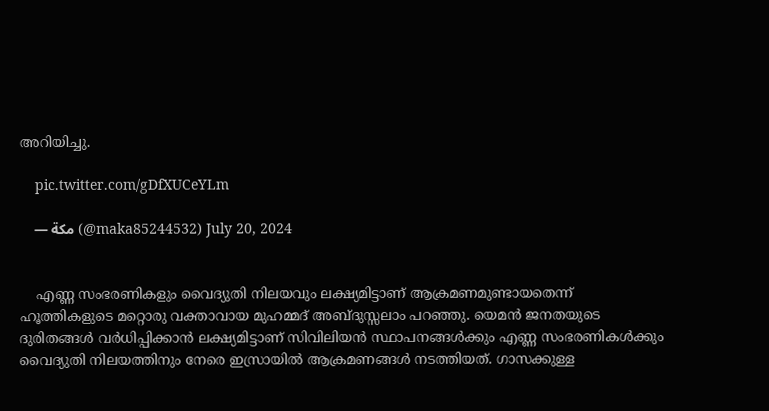അറിയിച്ചു.

    pic.twitter.com/gDfXUCeYLm

    — مكة (@maka85244532) July 20, 2024


    എണ്ണ സംഭരണികളും വൈദ്യുതി നിലയവും ലക്ഷ്യമിട്ടാണ് ആക്രമണമുണ്ടായതെന്ന് ഹൂത്തികളുടെ മറ്റൊരു വക്താവായ മുഹമ്മദ് അബ്ദുസ്സലാം പറഞ്ഞു. യെമന്‍ ജനതയുടെ ദുരിതങ്ങള്‍ വര്‍ധിപ്പിക്കാന്‍ ലക്ഷ്യമിട്ടാണ് സിവിലിയന്‍ സ്ഥാപനങ്ങള്‍ക്കും എണ്ണ സംഭരണികള്‍ക്കും വൈദ്യുതി നിലയത്തിനും നേരെ ഇസ്രായില്‍ ആക്രമണങ്ങള്‍ നടത്തിയത്. ഗാസക്കുള്ള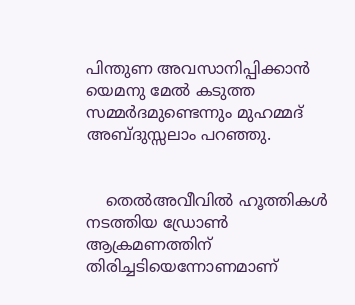പിന്തുണ അവസാനിപ്പിക്കാന്‍ യെമനു മേല്‍ കടുത്ത സമ്മര്‍ദമുണ്ടെന്നും മുഹമ്മദ് അബ്ദുസ്സലാം പറഞ്ഞു.


    തെല്‍അവീവില്‍ ഹൂത്തികള്‍ നടത്തിയ ഡ്രോണ്‍ ആക്രമണത്തിന് തിരിച്ചടിയെന്നോണമാണ്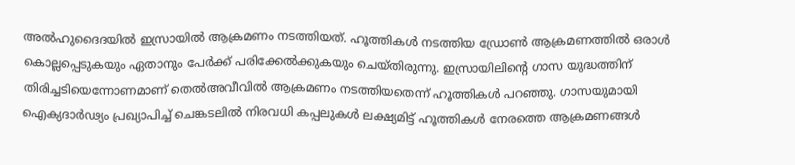അല്‍ഹുദൈദയില്‍ ഇസ്രായില്‍ ആക്രമണം നടത്തിയത്. ഹൂത്തികള്‍ നടത്തിയ ഡ്രോണ്‍ ആക്രമണത്തില്‍ ഒരാള്‍ കൊല്ലപ്പെടുകയും ഏതാനും പേര്‍ക്ക് പരിക്കേല്‍ക്കുകയും ചെയ്തിരുന്നു. ഇസ്രായിലിന്റെ ഗാസ യുദ്ധത്തിന് തിരിച്ചടിയെന്നോണമാണ് തെല്‍അവീവില്‍ ആക്രമണം നടത്തിയതെന്ന് ഹൂത്തികള്‍ പറഞ്ഞു. ഗാസയുമായി ഐക്യദാര്‍ഢ്യം പ്രഖ്യാപിച്ച് ചെങ്കടലില്‍ നിരവധി കപ്പലുകള്‍ ലക്ഷ്യമിട്ട് ഹൂത്തികള്‍ നേരത്തെ ആക്രമണങ്ങള്‍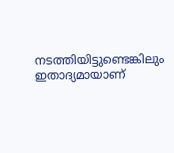നടത്തിയിട്ടുണ്ടെങ്കിലും ഇതാദ്യമായാണ്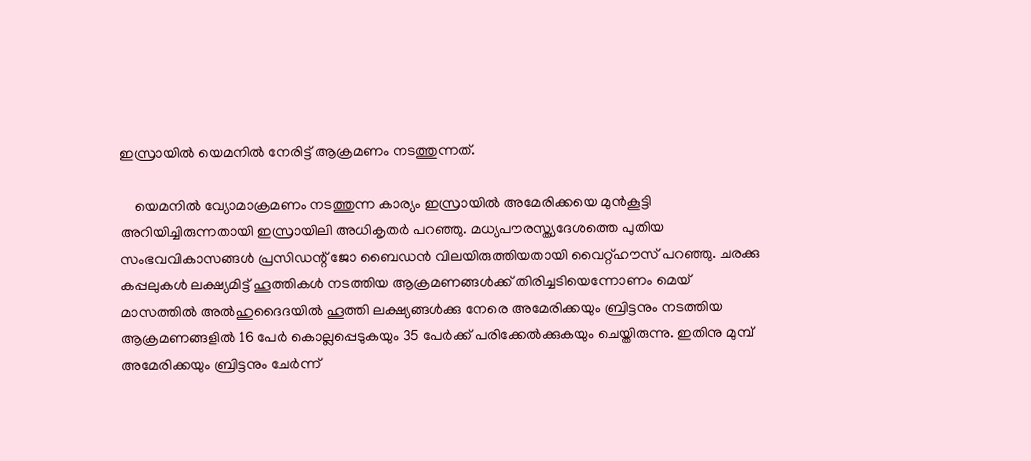ഇസ്രായില്‍ യെമനില്‍ നേരിട്ട് ആക്രമണം നടത്തുന്നത്.

    യെമനില്‍ വ്യോമാക്രമണം നടത്തുന്ന കാര്യം ഇസ്രായില്‍ അമേരിക്കയെ മുന്‍കൂട്ടി അറിയിച്ചിരുന്നതായി ഇസ്രായിലി അധികൃതര്‍ പറഞ്ഞു. മധ്യപൗരസ്ത്യദേശത്തെ പുതിയ സംഭവവികാസങ്ങള്‍ പ്രസിഡന്റ് ജോ ബൈഡന്‍ വിലയിരുത്തിയതായി വൈറ്റ്ഹൗസ് പറഞ്ഞു. ചരക്കു കപ്പലുകള്‍ ലക്ഷ്യമിട്ട് ഹൂത്തികള്‍ നടത്തിയ ആക്രമണങ്ങള്‍ക്ക് തിരിച്ചടിയെന്നോണം മെയ് മാസത്തില്‍ അല്‍ഹുദൈദയില്‍ ഹൂത്തി ലക്ഷ്യങ്ങള്‍ക്കു നേരെ അമേരിക്കയും ബ്രിട്ടനും നടത്തിയ ആക്രമണങ്ങളില്‍ 16 പേര്‍ കൊല്ലപ്പെടുകയും 35 പേര്‍ക്ക് പരിക്കേല്‍ക്കുകയും ചെയ്തിരുന്നു. ഇതിനു മുമ്പ് അമേരിക്കയും ബ്രിട്ടനും ചേര്‍ന്ന്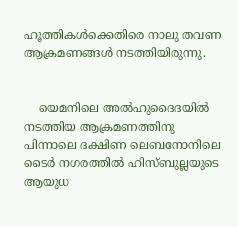ഹൂത്തികള്‍ക്കെതിരെ നാലു തവണ ആക്രമണങ്ങള്‍ നടത്തിയിരുന്നു.


    യെമനിലെ അല്‍ഹുദൈദയില്‍ നടത്തിയ ആക്രമണത്തിനു പിന്നാലെ ദക്ഷിണ ലെബനോനിലെ ടൈര്‍ നഗരത്തില്‍ ഹിസ്ബുല്ലയുടെ ആയുധ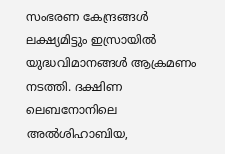സംഭരണ കേന്ദ്രങ്ങള്‍ ലക്ഷ്യമിട്ടും ഇസ്രായില്‍ യുദ്ധവിമാനങ്ങള്‍ ആക്രമണം നടത്തി. ദക്ഷിണ ലെബനോനിലെ അല്‍ശിഹാബിയ,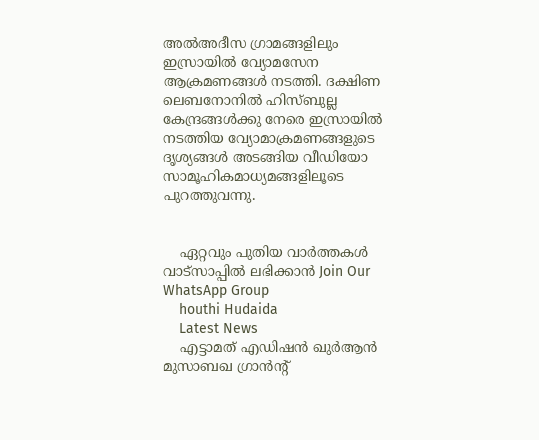അല്‍അദീസ ഗ്രാമങ്ങളിലും ഇസ്രായില്‍ വ്യോമസേന ആക്രമണങ്ങള്‍ നടത്തി. ദക്ഷിണ ലെബനോനില്‍ ഹിസ്ബുല്ല കേന്ദ്രങ്ങള്‍ക്കു നേരെ ഇസ്രായില്‍ നടത്തിയ വ്യോമാക്രമണങ്ങളുടെ ദൃശ്യങ്ങള്‍ അടങ്ങിയ വീഡിയോ സാമൂഹികമാധ്യമങ്ങളിലൂടെ പുറത്തുവന്നു.


    ഏറ്റവും പുതിയ വാർത്തകൾ വാട്സാപ്പിൽ ലഭിക്കാൻ Join Our WhatsApp Group
    houthi Hudaida
    Latest News
    എട്ടാമത് എഡിഷൻ ഖുർആൻ മുസാബഖ ഗ്രാൻൻ്റ്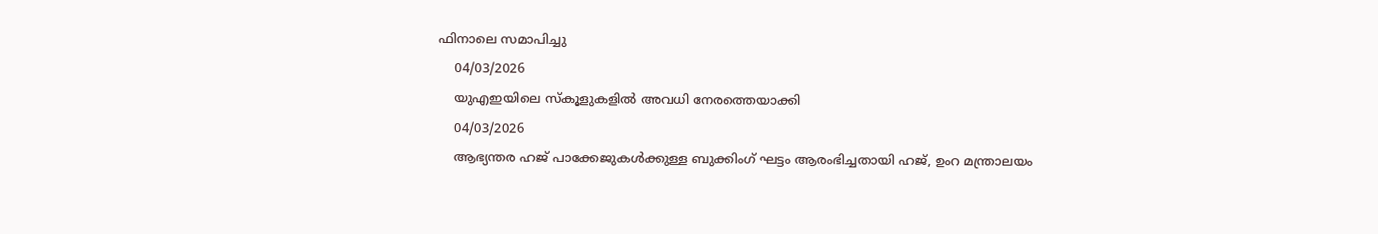ഫിനാലെ സമാപിച്ചു
    04/03/2026
    യുഎഇയിലെ സ്കൂളുകളിൽ അവധി നേരത്തെയാക്കി
    04/03/2026
    ആഭ്യന്തര ഹജ് പാക്കേജുകള്‍ക്കുള്ള ബുക്കിംഗ് ഘട്ടം ആരംഭിച്ചതായി ഹജ്, ഉംറ മന്ത്രാലയം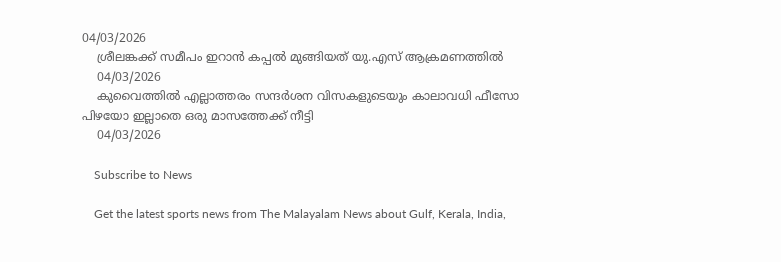04/03/2026
    ശ്രീലങ്കക്ക് സമീപം ഇറാന്‍ കപ്പല്‍ മുങ്ങിയത് യു.എസ് ആക്രമണത്തില്‍
    04/03/2026
    കുവൈത്തില്‍ എല്ലാത്തരം സന്ദര്‍ശന വിസകളുടെയും കാലാവധി ഫീസോ പിഴയോ ഇല്ലാതെ ഒരു മാസത്തേക്ക് നീട്ടി
    04/03/2026

    Subscribe to News

    Get the latest sports news from The Malayalam News about Gulf, Kerala, India,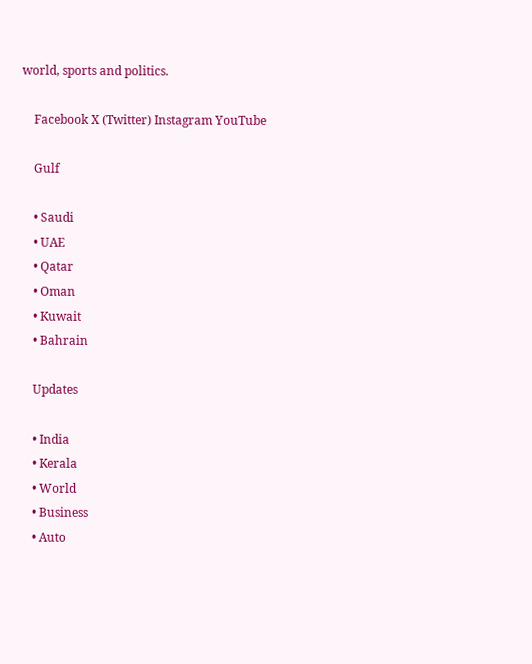world, sports and politics.

    Facebook X (Twitter) Instagram YouTube

    Gulf

    • Saudi
    • UAE
    • Qatar
    • Oman
    • Kuwait
    • Bahrain

    Updates

    • India
    • Kerala
    • World
    • Business
    • Auto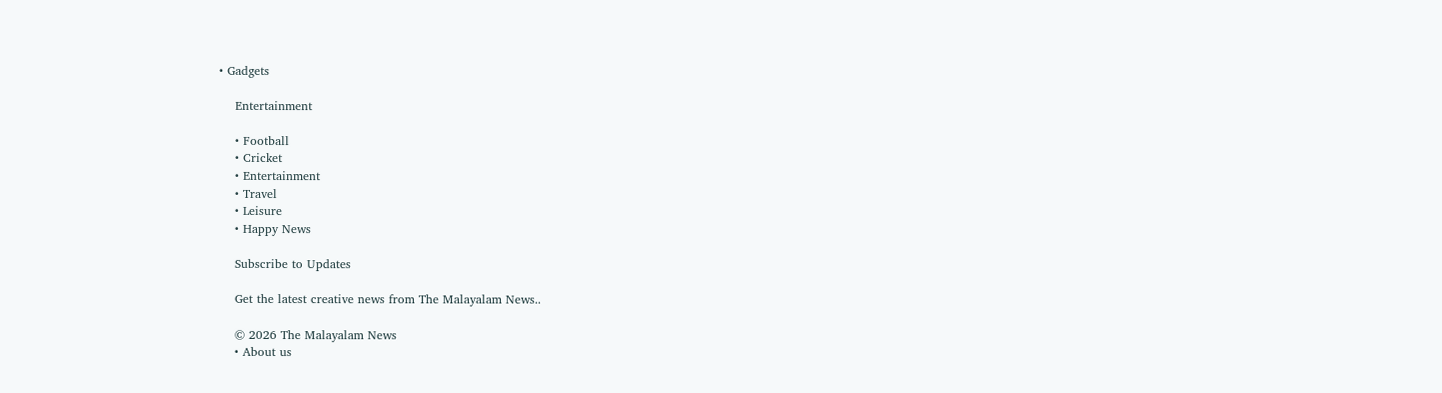• Gadgets

    Entertainment

    • Football
    • Cricket
    • Entertainment
    • Travel
    • Leisure
    • Happy News

    Subscribe to Updates

    Get the latest creative news from The Malayalam News..

    © 2026 The Malayalam News
    • About us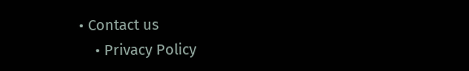• Contact us
    • Privacy Policy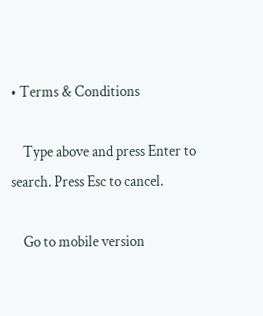• Terms & Conditions

    Type above and press Enter to search. Press Esc to cancel.

    Go to mobile version